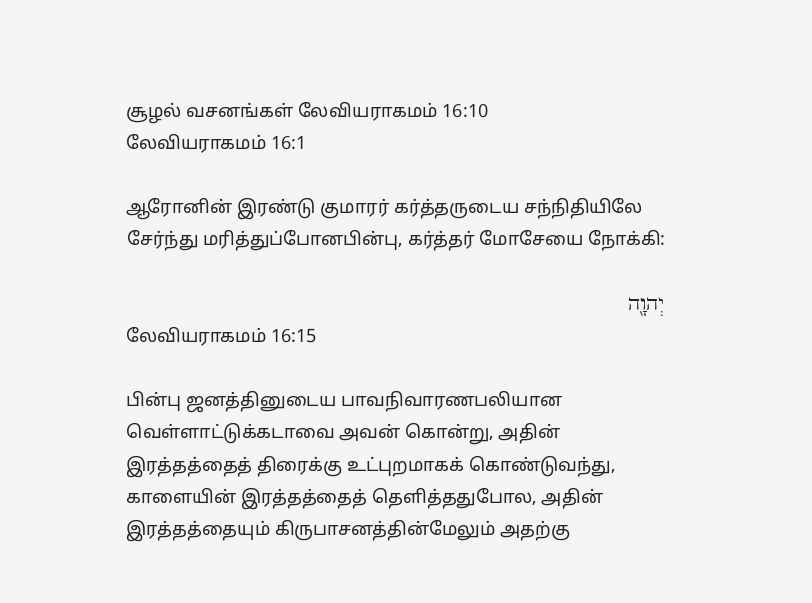சூழல் வசனங்கள் லேவியராகமம் 16:10
லேவியராகமம் 16:1

ஆரோனின் இரண்டு குமாரர் கர்த்தருடைய சந்நிதியிலே சேர்ந்து மரித்துப்போனபின்பு, கர்த்தர் மோசேயை நோக்கி:

יְהוָ֖ה
லேவியராகமம் 16:15

பின்பு ஜனத்தினுடைய பாவநிவாரணபலியான வெள்ளாட்டுக்கடாவை அவன் கொன்று, அதின் இரத்தத்தைத் திரைக்கு உட்புறமாகக் கொண்டுவந்து, காளையின் இரத்தத்தைத் தெளித்ததுபோல, அதின் இரத்தத்தையும் கிருபாசனத்தின்மேலும் அதற்கு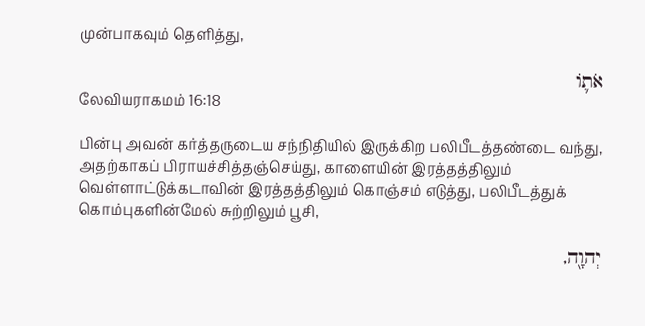முன்பாகவும் தெளித்து,

אֹת֛וֹ
லேவியராகமம் 16:18

பின்பு அவன் கர்த்தருடைய சந்நிதியில் இருக்கிற பலிபீடத்தண்டை வந்து, அதற்காகப் பிராயச்சித்தஞ்செய்து, காளையின் இரத்தத்திலும் வெள்ளாட்டுக்கடாவின் இரத்தத்திலும் கொஞ்சம் எடுத்து, பலிபீடத்துக் கொம்புகளின்மேல் சுற்றிலும் பூசி,

יְהוָ֖ה,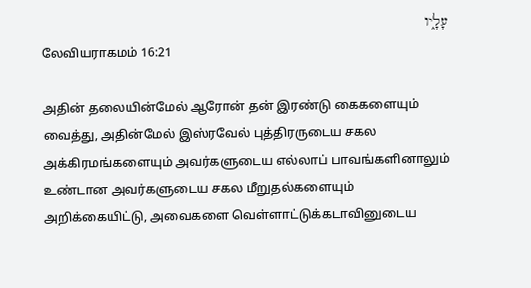עָלָ֑יו
லேவியராகமம் 16:21

அதின் தலையின்மேல் ஆரோன் தன் இரண்டு கைகளையும் வைத்து, அதின்மேல் இஸ்ரவேல் புத்திரருடைய சகல அக்கிரமங்களையும் அவர்களுடைய எல்லாப் பாவங்களினாலும் உண்டான அவர்களுடைய சகல மீறுதல்களையும் அறிக்கையிட்டு, அவைகளை வெள்ளாட்டுக்கடாவினுடைய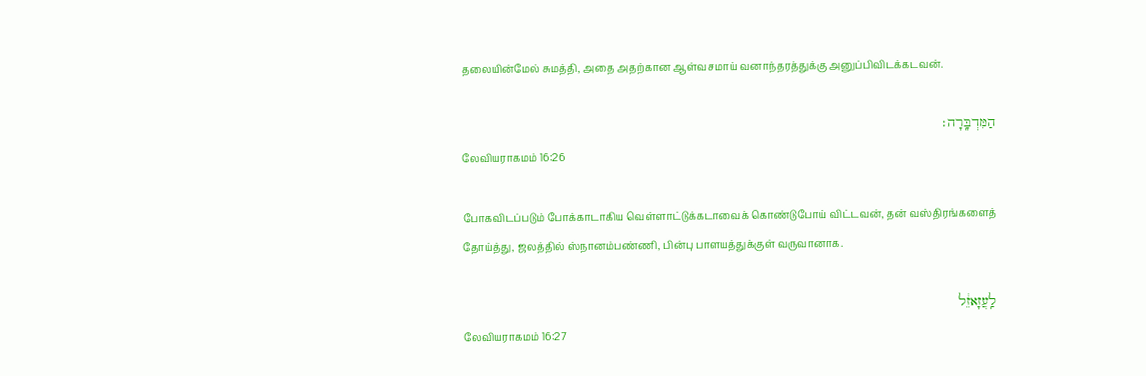தலையின்மேல் சுமத்தி, அதை அதற்கான ஆள்வசமாய் வனாந்தரத்துக்கு அனுப்பிவிடக்கடவன்.

הַמִּדְבָּֽרָה׃
லேவியராகமம் 16:26

போகவிடப்படும் போக்காடாகிய வெள்ளாட்டுக்கடாவைக் கொண்டுபோய் விட்டவன், தன் வஸ்திரங்களைத் தோய்த்து, ஜலத்தில் ஸ்நானம்பண்ணி, பின்பு பாளயத்துக்குள் வருவானாக.

לַֽעֲזָאזֵ֔ל
லேவியராகமம் 16:27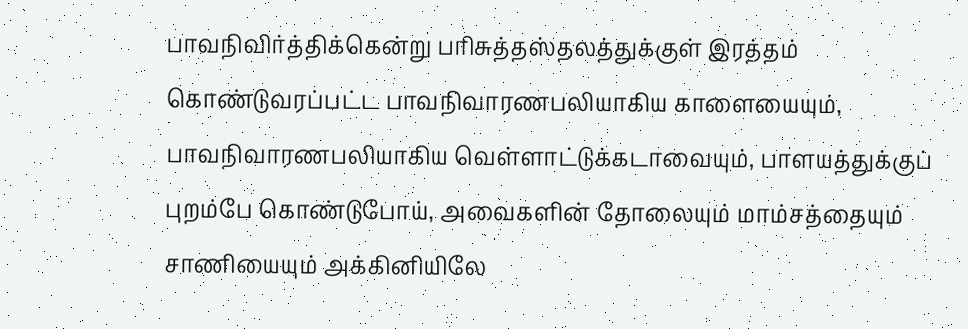பாவநிவிர்த்திக்கென்று பரிசுத்தஸ்தலத்துக்குள் இரத்தம் கொண்டுவரப்பட்ட பாவநிவாரணபலியாகிய காளையையும், பாவநிவாரணபலியாகிய வெள்ளாட்டுக்கடாவையும், பாளயத்துக்குப் புறம்பே கொண்டுபோய், அவைகளின் தோலையும் மாம்சத்தையும் சாணியையும் அக்கினியிலே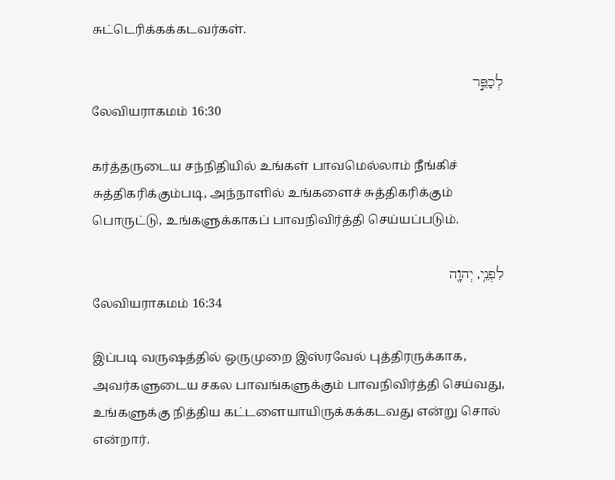சுட்டெரிக்கக்கடவர்கள்.

לְכַפֵּ֣ר
லேவியராகமம் 16:30

கர்த்தருடைய சந்நிதியில் உங்கள் பாவமெல்லாம் நீங்கிச் சுத்திகரிக்கும்படி, அந்நாளில் உங்களைச் சுத்திகரிக்கும் பொருட்டு, உங்களுக்காகப் பாவநிவிர்த்தி செய்யப்படும்.

לִפְנֵ֥י, יְהוָ֖ה
லேவியராகமம் 16:34

இப்படி வருஷத்தில் ஒருமுறை இஸ்ரவேல் புத்திரருக்காக, அவர்களுடைய சகல பாவங்களுக்கும் பாவநிவிர்த்தி செய்வது, உங்களுக்கு நித்திய கட்டளையாயிருக்கக்கடவது என்று சொல் என்றார்.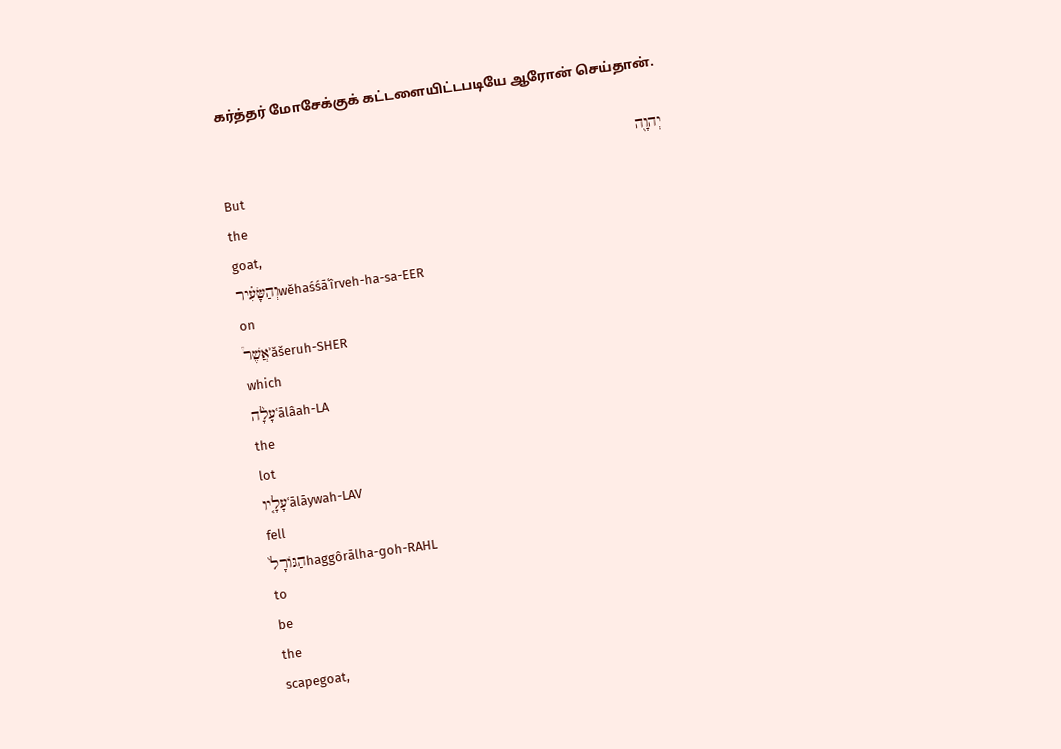கர்த்தர் மோசேக்குக் கட்டளையிட்டபடியே ஆரோன் செய்தான்.

יְהוָ֖ה
But
the
goat,
וְהַשָּׂעִ֗ירwĕhaśśāʿîrveh-ha-sa-EER
on
אֲשֶׁר֩ʾăšeruh-SHER
which
עָלָ֨הʿālâah-LA
the
lot
עָלָ֤יוʿālāywah-LAV
fell
הַגּוֹרָל֙haggôrālha-ɡoh-RAHL
to
be
the
scapegoat,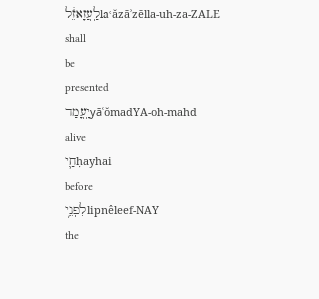לַֽעֲזָאזֵ֔לlaʿăzāʾzēlla-uh-za-ZALE
shall
be
presented
יָֽעֳמַדyāʿŏmadYA-oh-mahd
alive
חַ֛יḥayhai
before
לִפְנֵ֥יlipnêleef-NAY
the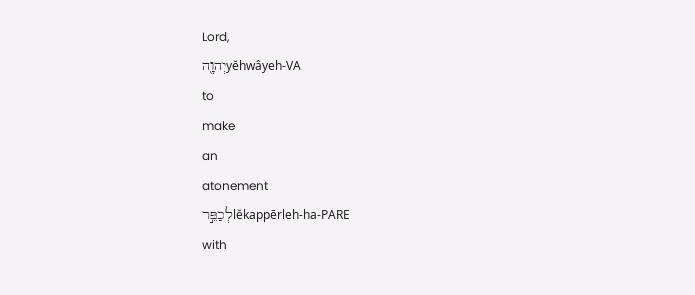Lord,
יְהוָ֖הyĕhwâyeh-VA
to
make
an
atonement
לְכַפֵּ֣רlĕkappērleh-ha-PARE
with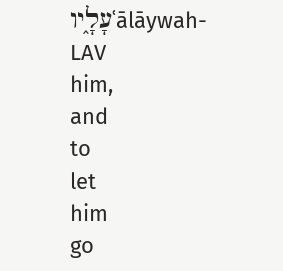עָלָ֑יוʿālāywah-LAV
him,
and
to
let
him
go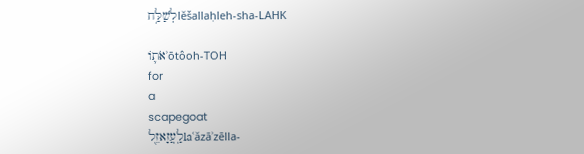לְשַׁלַּ֥חlĕšallaḥleh-sha-LAHK

אֹת֛וֹʾōtôoh-TOH
for
a
scapegoat
לַֽעֲזָאזֵ֖לlaʿăzāʾzēlla-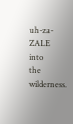uh-za-ZALE
into
the
wilderness.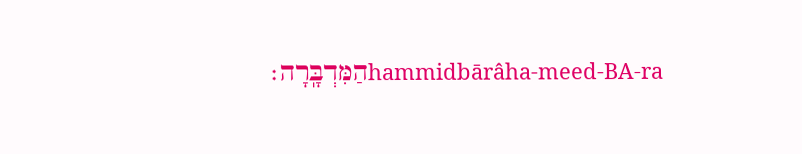הַמִּדְבָּֽרָה׃hammidbārâha-meed-BA-ra